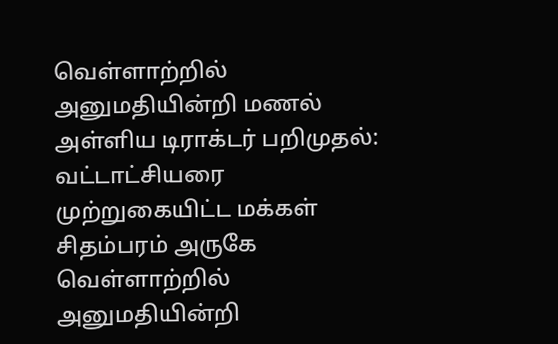வெள்ளாற்றில் அனுமதியின்றி மணல் அள்ளிய டிராக்டர் பறிமுதல்: வட்டாட்சியரை முற்றுகையிட்ட மக்கள்
சிதம்பரம் அருகே வெள்ளாற்றில் அனுமதியின்றி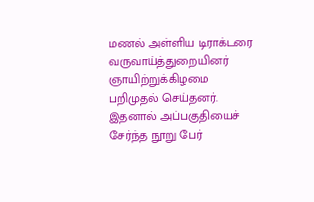மணல் அள்ளிய டிராக்டரை வருவாய்த்துறையினர் ஞாயிற்றுக்கிழமை பறிமுதல் செய்தனர். இதனால் அப்பகுதியைச் சேர்ந்த நூறு பேர்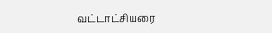வட்டாட்சியரை